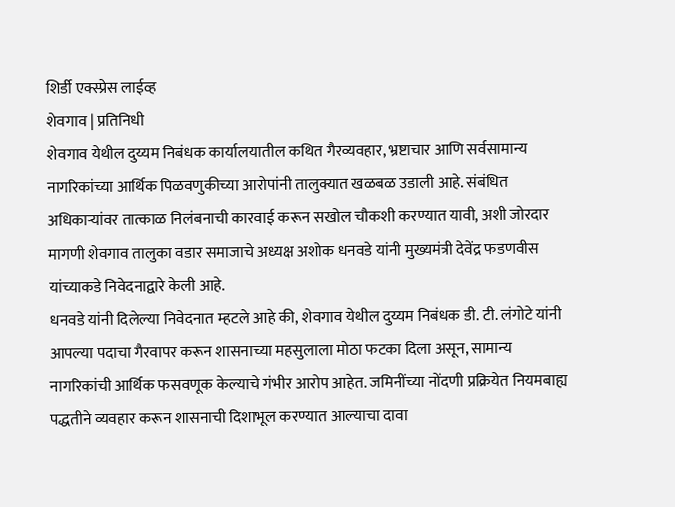शिर्डी एक्स्प्रेस लाईव्ह
शेवगाव | प्रतिनिधी
शेवगाव येथील दुय्यम निबंधक कार्यालयातील कथित गैरव्यवहार, भ्रष्टाचार आणि सर्वसामान्य नागरिकांच्या आर्थिक पिळवणुकीच्या आरोपांनी तालुक्यात खळबळ उडाली आहे. संबंधित अधिकाऱ्यांवर तात्काळ निलंबनाची कारवाई करून सखोल चौकशी करण्यात यावी, अशी जोरदार मागणी शेवगाव तालुका वडार समाजाचे अध्यक्ष अशोक धनवडे यांनी मुख्यमंत्री देवेंद्र फडणवीस यांच्याकडे निवेदनाद्वारे केली आहे.
धनवडे यांनी दिलेल्या निवेदनात म्हटले आहे की, शेवगाव येथील दुय्यम निबंधक डी. टी. लंगोटे यांनी आपल्या पदाचा गैरवापर करून शासनाच्या महसुलाला मोठा फटका दिला असून, सामान्य नागरिकांची आर्थिक फसवणूक केल्याचे गंभीर आरोप आहेत. जमिनींच्या नोंदणी प्रक्रियेत नियमबाह्य पद्धतीने व्यवहार करून शासनाची दिशाभूल करण्यात आल्याचा दावा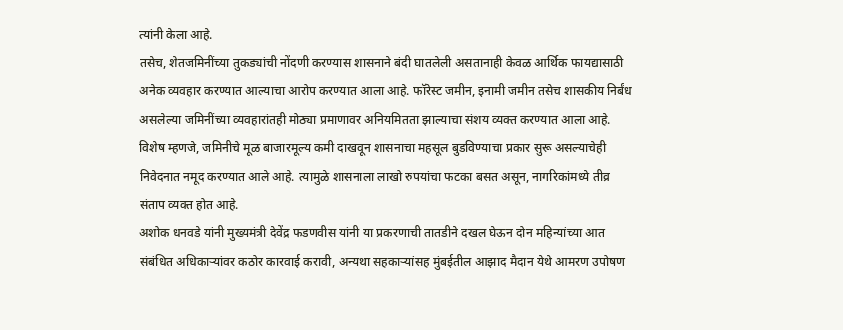त्यांनी केला आहे.
तसेच, शेतजमिनींच्या तुकड्यांची नोंदणी करण्यास शासनाने बंदी घातलेली असतानाही केवळ आर्थिक फायद्यासाठी अनेक व्यवहार करण्यात आल्याचा आरोप करण्यात आला आहे. फॉरेस्ट जमीन, इनामी जमीन तसेच शासकीय निर्बंध असलेल्या जमिनींच्या व्यवहारांतही मोठ्या प्रमाणावर अनियमितता झाल्याचा संशय व्यक्त करण्यात आला आहे.
विशेष म्हणजे, जमिनीचे मूळ बाजारमूल्य कमी दाखवून शासनाचा महसूल बुडविण्याचा प्रकार सुरू असल्याचेही निवेदनात नमूद करण्यात आले आहे. त्यामुळे शासनाला लाखो रुपयांचा फटका बसत असून, नागरिकांमध्ये तीव्र संताप व्यक्त होत आहे.
अशोक धनवडे यांनी मुख्यमंत्री देवेंद्र फडणवीस यांनी या प्रकरणाची तातडीने दखल घेऊन दोन महिन्यांच्या आत संबंधित अधिकाऱ्यांवर कठोर कारवाई करावी, अन्यथा सहकाऱ्यांसह मुंबईतील आझाद मैदान येथे आमरण उपोषण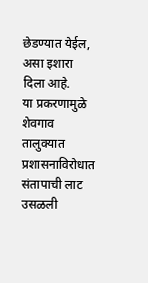छेडण्यात येईल, असा इशारा दिला आहे.
या प्रकरणामुळे शेवगाव तालुक्यात प्रशासनाविरोधात संतापाची लाट उसळली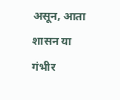असून, आता शासन या गंभीर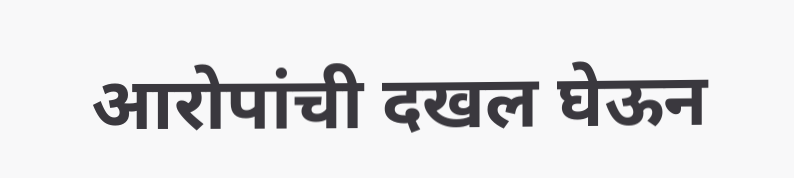आरोपांची दखल घेऊन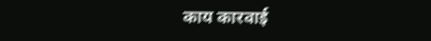काय कारवाई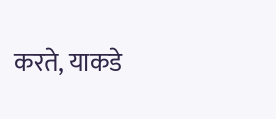करते, याकडे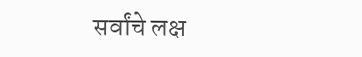सर्वांचे लक्ष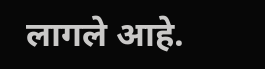लागले आहे.